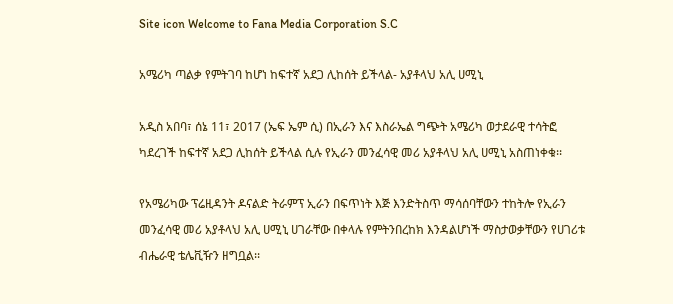Site icon Welcome to Fana Media Corporation S.C

አሜሪካ ጣልቃ የምትገባ ከሆነ ከፍተኛ አደጋ ሊከሰት ይችላል- አያቶላህ አሊ ሀሚኒ

አዲስ አበባ፣ ሰኔ 11፣ 2017 (ኤፍ ኤም ሲ) በኢራን እና እስራኤል ግጭት አሜሪካ ወታደራዊ ተሳትፎ ካደረገች ከፍተኛ አደጋ ሊከሰት ይችላል ሲሉ የኢራን መንፈሳዊ መሪ አያቶላህ አሊ ሀሚኒ አስጠነቀቁ፡፡

የአሜሪካው ፕሬዚዳንት ዶናልድ ትራምፕ ኢራን በፍጥነት እጅ እንድትስጥ ማሳሰባቸውን ተከትሎ የኢራን መንፈሳዊ መሪ አያቶላህ አሊ ሀሚኒ ሀገራቸው በቀላሉ የምትንበረከክ እንዳልሆነች ማስታወቃቸውን የሀገሪቱ ብሔራዊ ቴሌቪዥን ዘግቧል፡፡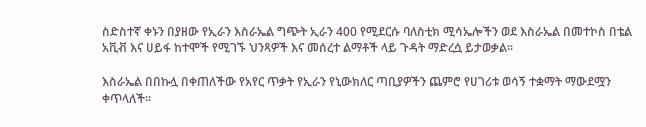ስድስተኛ ቀኑን በያዘው የኢራን እስራኤል ግጭት ኢራን 400 የሚደርሱ ባለስቲክ ሚሳኤሎችን ወደ እስራኤል በመተኮስ በቴል አቪቭ እና ሀይፋ ከተሞች የሚገኙ ህንጻዎች እና መሰረተ ልማቶች ላይ ጉዳት ማድረሷ ይታወቃል፡፡

እስራኤል በበኩሏ በቀጠለችው የአየር ጥቃት የኢራን የኒውክለር ጣቢያዎችን ጨምሮ የሀገሪቱ ወሳኝ ተቋማት ማውደሟን ቀጥላለች፡፡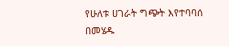የሁለቱ ሀገራት ግጭት እየተባባሰ በመሄዱ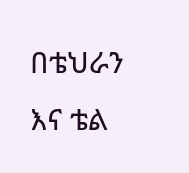በቴህራን እና ቴል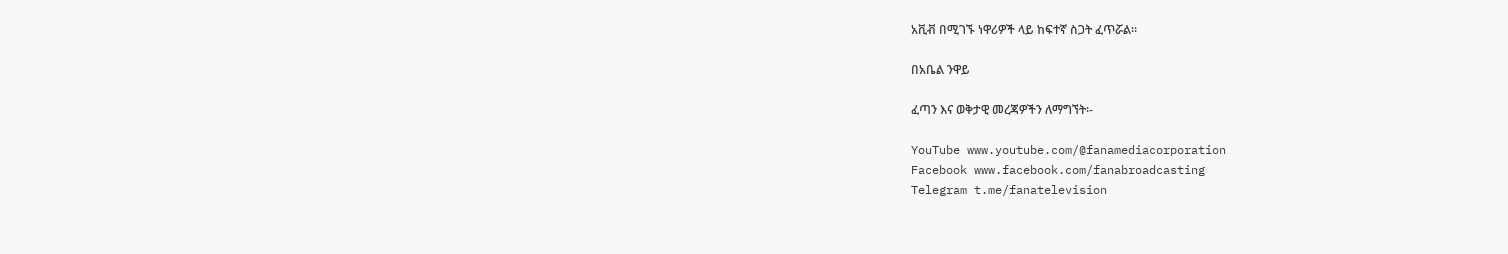አቪቭ በሚገኙ ነዋሪዎች ላይ ከፍተኛ ስጋት ፈጥሯል፡፡

በአቤል ንዋይ

ፈጣን እና ወቅታዊ መረጃዎችን ለማግኘት፡-

YouTube www.youtube.com/@fanamediacorporation
Facebook www.facebook.com/fanabroadcasting
Telegram t.me/fanatelevision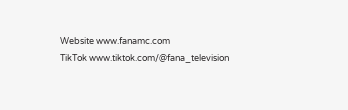Website www.fanamc.com
TikTok www.tiktok.com/@fana_television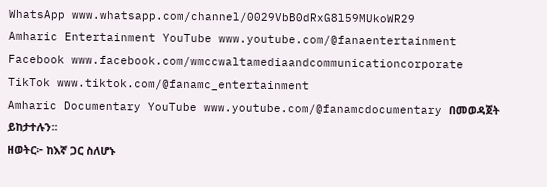WhatsApp www.whatsapp.com/channel/0029VbB0dRxG8l59MUkoWR29
Amharic Entertainment YouTube www.youtube.com/@fanaentertainment
Facebook www.facebook.com/wmccwaltamediaandcommunicationcorporate
TikTok www.tiktok.com/@fanamc_entertainment
Amharic Documentary YouTube www.youtube.com/@fanamcdocumentary በመወዳጀት ይከታተሉን፡፡
ዘወትር፦ ከእኛ ጋር ስለሆኑ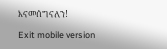እናመሰግናለን!

Exit mobile version